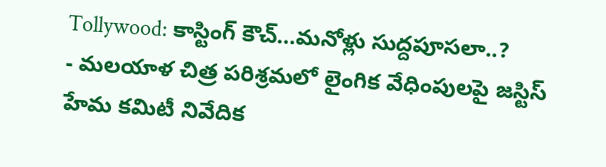Tollywood: కాస్టింగ్ కౌచ్…మనోళ్లు సుద్దపూసలా..?
- మలయాళ చిత్ర పరిశ్రమలో లైంగిక వేధింపులపై జస్టిస్ హేమ కమిటీ నివేదిక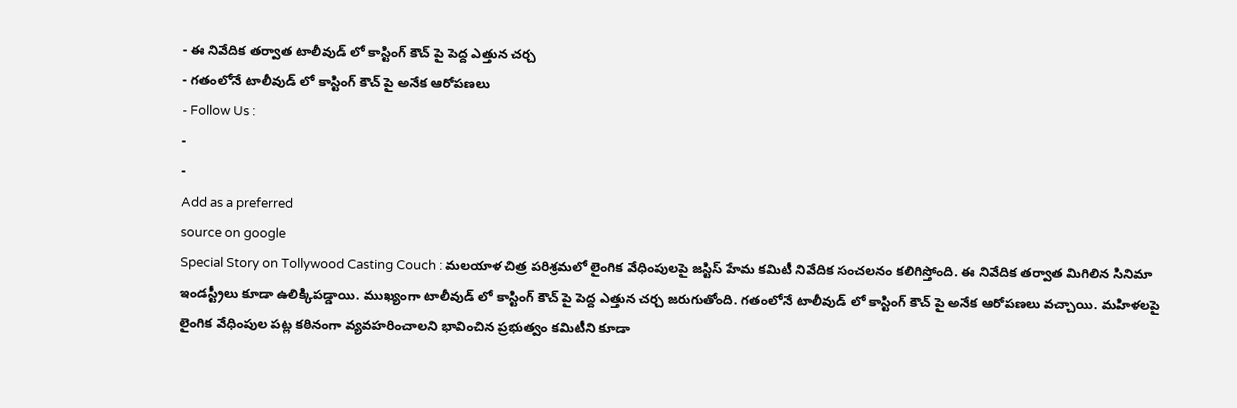- ఈ నివేదిక తర్వాత టాలీవుడ్ లో కాస్టింగ్ కౌచ్ పై పెద్ద ఎత్తున చర్చ
- గతంలోనే టాలీవుడ్ లో కాస్టింగ్ కౌచ్ పై అనేక ఆరోపణలు
- Follow Us :
-
-
Add as a preferred
source on google
Special Story on Tollywood Casting Couch : మలయాళ చిత్ర పరిశ్రమలో లైంగిక వేధింపులపై జస్టిస్ హేమ కమిటీ నివేదిక సంచలనం కలిగిస్తోంది. ఈ నివేదిక తర్వాత మిగిలిన సినిమా ఇండస్ట్రీలు కూడా ఉలిక్కిపడ్డాయి. ముఖ్యంగా టాలీవుడ్ లో కాస్టింగ్ కౌచ్ పై పెద్ద ఎత్తున చర్చ జరుగుతోంది. గతంలోనే టాలీవుడ్ లో కాస్టింగ్ కౌచ్ పై అనేక ఆరోపణలు వచ్చాయి. మహిళలపై లైంగిక వేధింపుల పట్ల కఠినంగా వ్యవహరించాలని భావించిన ప్రభుత్వం కమిటీని కూడా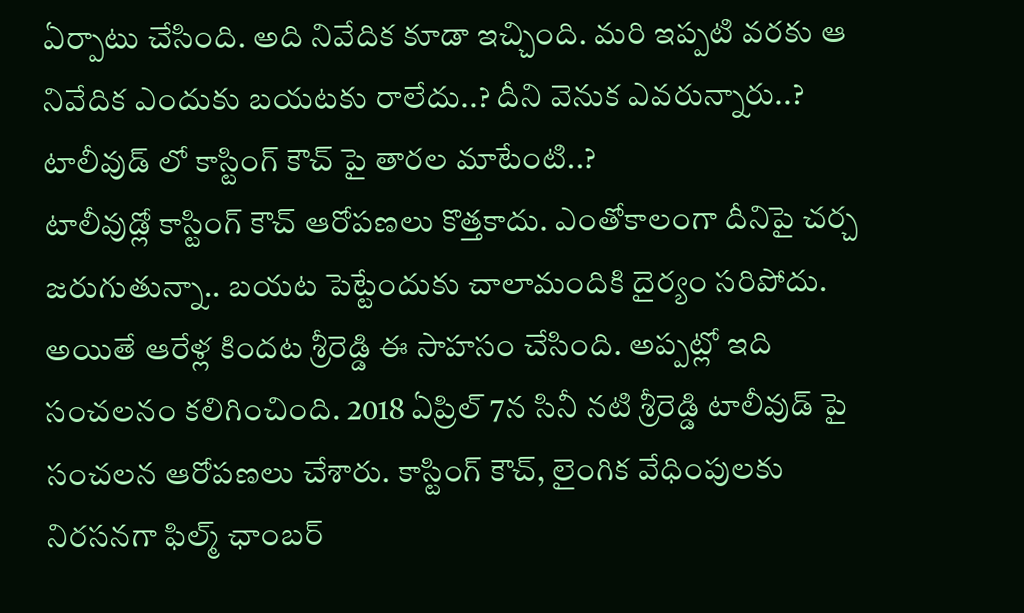ఏర్పాటు చేసింది. అది నివేదిక కూడా ఇచ్చింది. మరి ఇప్పటి వరకు ఆ నివేదిక ఎందుకు బయటకు రాలేదు..? దీని వెనుక ఎవరున్నారు..? టాలీవుడ్ లో కాస్టింగ్ కౌచ్ పై తారల మాటేంటి..?
టాలీవుడ్లో కాస్టింగ్ కౌచ్ ఆరోపణలు కొత్తకాదు. ఎంతోకాలంగా దీనిపై చర్చ జరుగుతున్నా.. బయట పెట్టేందుకు చాలామందికి దైర్యం సరిపోదు. అయితే ఆరేళ్ల కిందట శ్రీరెడ్డి ఈ సాహసం చేసింది. అప్పట్లో ఇది సంచలనం కలిగించింది. 2018 ఏప్రిల్ 7న సినీ నటి శ్రీరెడ్డి టాలీవుడ్ పై సంచలన ఆరోపణలు చేశారు. కాస్టింగ్ కౌచ్, లైంగిక వేధింపులకు నిరసనగా ఫిల్మ్ ఛాంబర్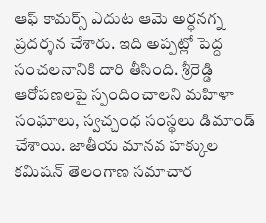ఆఫ్ కామర్స్ ఎదుట ఆమె అర్ధనగ్న ప్రదర్శన చేశారు. ఇది అప్పట్లో పెద్ద సంచలనానికి దారి తీసింది. శ్రీరెడ్డి ఆరోపణలపై స్పందించాలని మహిళా సంఘాలు, స్వచ్చంధ సంస్థలు డిమాండ్ చేశాయి. జాతీయ మానవ హక్కుల కమిషన్ తెలంగాణ సమాచార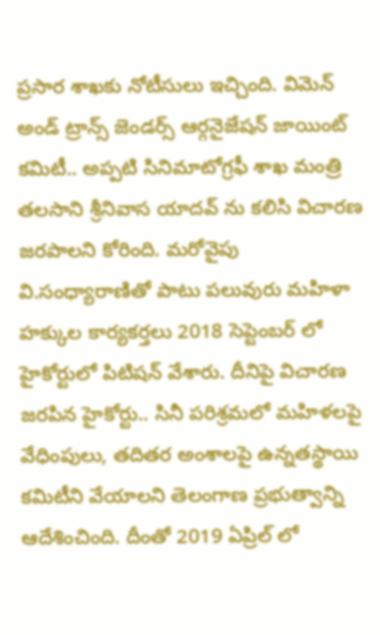ప్రసార శాఖకు నోటీసులు ఇచ్చింది. విమెన్ అండ్ ట్రాన్స్ జెండర్స్ ఆర్గనైజేషన్ జాయింట్ కమిటీ.. అప్పటి సినిమాటోగ్రఫీ శాఖ మంత్రి తలసాని శ్రీనివాస యాదవ్ ను కలిసి విచారణ జరపాలని కోరింది. మరోవైపు వి.సంధ్యారాణితో పాటు పలువురు మహిళా హక్కుల కార్యకర్తలు 2018 సెప్టెంబర్ లో హైకోర్టులో పిటిషన్ వేశారు. దీనిపై విచారణ జరపిన హైకోర్టు.. సినీ పరిశ్రమలో మహిళలపై వేధింపులు, తదితర అంశాలపై ఉన్నతస్థాయి కమిటీని వేయాలని తెలంగాణ ప్రభుత్వాన్ని ఆదేశించింది. దీంతో 2019 ఏప్రిల్ లో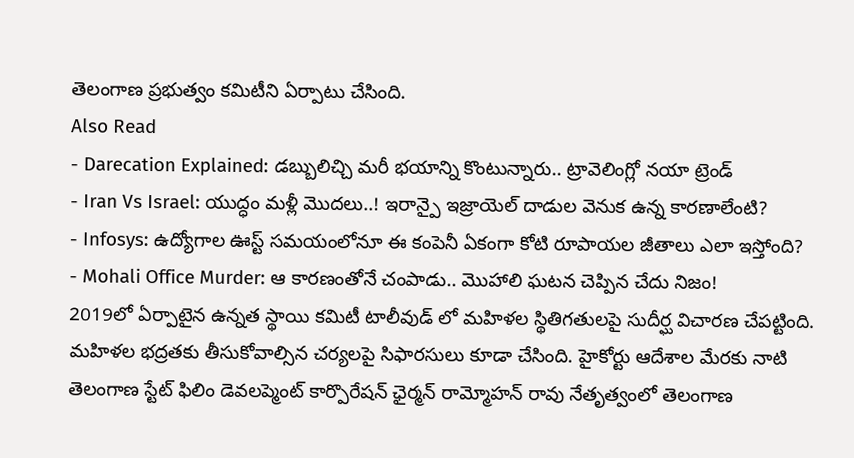తెలంగాణ ప్రభుత్వం కమిటీని ఏర్పాటు చేసింది.
Also Read
- Darecation Explained: డబ్బులిచ్చి మరీ భయాన్ని కొంటున్నారు.. ట్రావెలింగ్లో నయా ట్రెండ్
- Iran Vs Israel: యుద్ధం మళ్లీ మొదలు..! ఇరాన్పై ఇజ్రాయెల్ దాడుల వెనుక ఉన్న కారణాలేంటి?
- Infosys: ఉద్యోగాల ఊస్ట్ సమయంలోనూ ఈ కంపెనీ ఏకంగా కోటి రూపాయల జీతాలు ఎలా ఇస్తోంది?
- Mohali Office Murder: ఆ కారణంతోనే చంపాడు.. మొహాలి ఘటన చెప్పిన చేదు నిజం!
2019లో ఏర్పాటైన ఉన్నత స్థాయి కమిటీ టాలీవుడ్ లో మహిళల స్థితిగతులపై సుదీర్ఘ విచారణ చేపట్టింది. మహిళల భద్రతకు తీసుకోవాల్సిన చర్యలపై సిఫారసులు కూడా చేసింది. హైకోర్టు ఆదేశాల మేరకు నాటి తెలంగాణ స్టేట్ ఫిలిం డెవలప్మెంట్ కార్పొరేషన్ ఛైర్మన్ రామ్మోహన్ రావు నేతృత్వంలో తెలంగాణ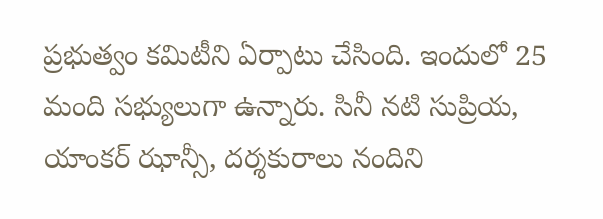ప్రభుత్వం కమిటీని ఏర్పాటు చేసింది. ఇందులో 25 మంది సభ్యులుగా ఉన్నారు. సినీ నటి సుప్రియ, యాంకర్ ఝాన్సీ, దర్శకురాలు నందిని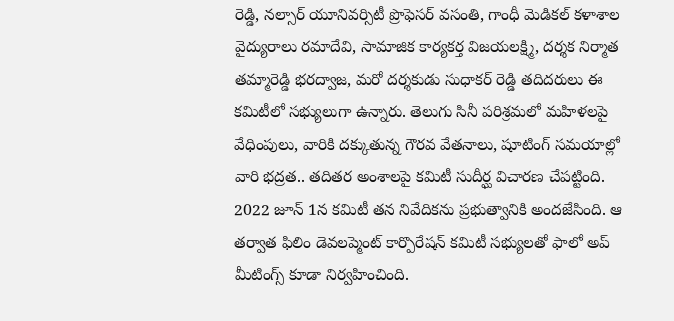రెడ్డి, నల్సార్ యూనివర్సిటీ ప్రొఫెసర్ వసంతి, గాంధీ మెడికల్ కళాశాల వైద్యురాలు రమాదేవి, సామాజిక కార్యకర్త విజయలక్ష్మి, దర్శక నిర్మాత తమ్మారెడ్డి భరద్వాజ, మరో దర్శకుడు సుధాకర్ రెడ్డి తదిదరులు ఈ కమిటీలో సభ్యులుగా ఉన్నారు. తెలుగు సినీ పరిశ్రమలో మహిళలపై వేధింపులు, వారికి దక్కుతున్న గౌరవ వేతనాలు, షూటింగ్ సమయాల్లో వారి భద్రత.. తదితర అంశాలపై కమిటీ సుదీర్ఘ విచారణ చేపట్టింది. 2022 జూన్ 1న కమిటీ తన నివేదికను ప్రభుత్వానికి అందజేసింది. ఆ తర్వాత ఫిలిం డెవలప్మెంట్ కార్పొరేషన్ కమిటీ సభ్యులతో ఫాలో అప్ మీటింగ్స్ కూడా నిర్వహించింది.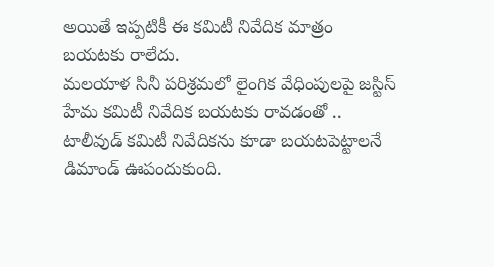అయితే ఇప్పటికీ ఈ కమిటీ నివేదిక మాత్రం బయటకు రాలేదు.
మలయాళ సినీ పరిశ్రమలో లైంగిక వేధింపులపై జస్టిస్ హేమ కమిటీ నివేదిక బయటకు రావడంతో .. టాలీవుడ్ కమిటీ నివేదికను కూడా బయటపెట్టాలనే డిమాండ్ ఊపందుకుంది.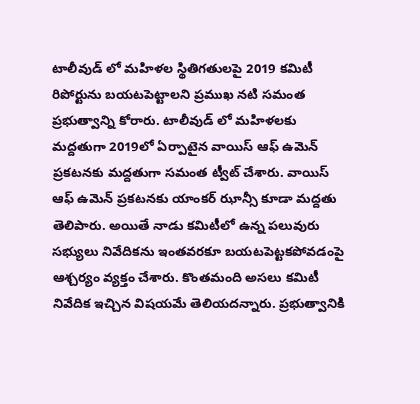టాలీవుడ్ లో మహిళల స్థితిగతులపై 2019 కమిటీ రిపోర్టును బయటపెట్టాలని ప్రముఖ నటి సమంత ప్రభుత్వాన్ని కోరారు. టాలీవుడ్ లో మహిళలకు మద్దతుగా 2019లో ఏర్పాటైన వాయిస్ ఆఫ్ ఉమెన్ ప్రకటనకు మద్దతుగా సమంత ట్వీట్ చేశారు. వాయిస్ ఆఫ్ ఉమెన్ ప్రకటనకు యాంకర్ ఝాన్సీ కూడా మద్దతు తెలిపారు. అయితే నాడు కమిటీలో ఉన్న పలువురు సభ్యులు నివేదికను ఇంతవరకూ బయటపెట్టకపోవడంపై ఆశ్చర్యం వ్యక్తం చేశారు. కొంతమంది అసలు కమిటీ నివేదిక ఇచ్చిన విషయమే తెలియదన్నారు. ప్రభుత్వానికి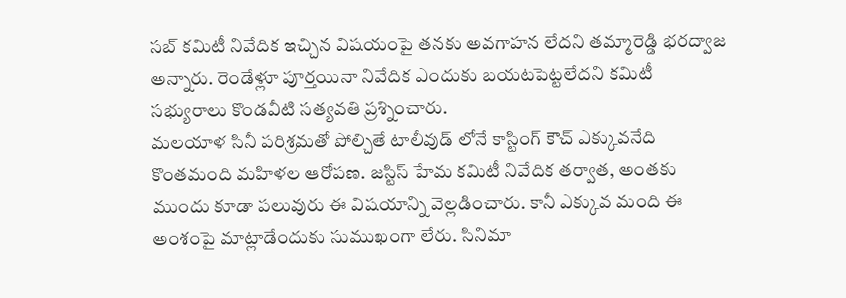సబ్ కమిటీ నివేదిక ఇచ్చిన విషయంపై తనకు అవగాహన లేదని తమ్మారెడ్డి భరద్వాజ అన్నారు. రెండేళ్లూ పూర్తయినా నివేదిక ఎందుకు బయటపెట్టలేదని కమిటీ సభ్యురాలు కొండవీటి సత్యవతి ప్రశ్నించారు.
మలయాళ సినీ పరిశ్రమతో పోల్చితే టాలీవుడ్ లోనే కాస్టింగ్ కౌచ్ ఎక్కువనేది కొంతమంది మహిళల ఆరోపణ. జస్టిస్ హేమ కమిటీ నివేదిక తర్వాత, అంతకు ముందు కూడా పలువురు ఈ విషయాన్ని వెల్లడించారు. కానీ ఎక్కువ మంది ఈ అంశంపై మాట్లాడేందుకు సుముఖంగా లేరు. సినిమా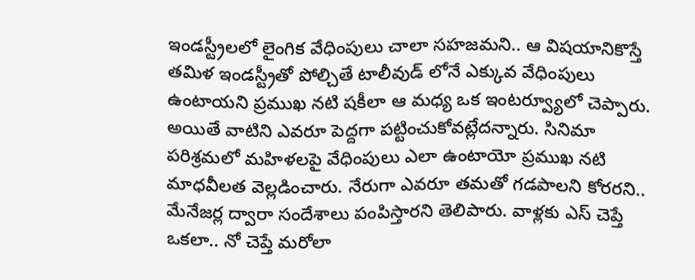ఇండస్ట్రీలలో లైంగిక వేధింపులు చాలా సహజమని.. ఆ విషయానికొస్తే తమిళ ఇండస్ట్రీతో పోల్చితే టాలీవుడ్ లోనే ఎక్కువ వేధింపులు ఉంటాయని ప్రముఖ నటి షకీలా ఆ మధ్య ఒక ఇంటర్వ్యూలో చెప్పారు. అయితే వాటిని ఎవరూ పెద్దగా పట్టించుకోవట్లేదన్నారు. సినిమా పరిశ్రమలో మహిళలపై వేధింపులు ఎలా ఉంటాయో ప్రముఖ నటి మాధవీలత వెల్లడించారు. నేరుగా ఎవరూ తమతో గడపాలని కోరరని.. మేనేజర్ల ద్వారా సందేశాలు పంపిస్తారని తెలిపారు. వాళ్లకు ఎస్ చెప్తే ఒకలా.. నో చెప్తే మరోలా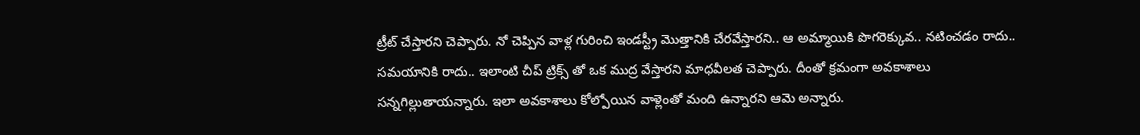ట్రీట్ చేస్తారని చెప్పారు. నో చెప్పిన వాళ్ల గురించి ఇండస్ట్రీ మొత్తానికి చేరవేస్తారని.. ఆ అమ్మాయికి పొగరెక్కువ.. నటించడం రాదు.. సమయానికి రాదు.. ఇలాంటి చీప్ ట్రిక్స్ తో ఒక ముద్ర వేస్తారని మాధవీలత చెప్పారు. దీంతో క్రమంగా అవకాశాలు సన్నగిల్లుతాయన్నారు. ఇలా అవకాశాలు కోల్పోయిన వాళ్లెంతో మంది ఉన్నారని ఆమె అన్నారు.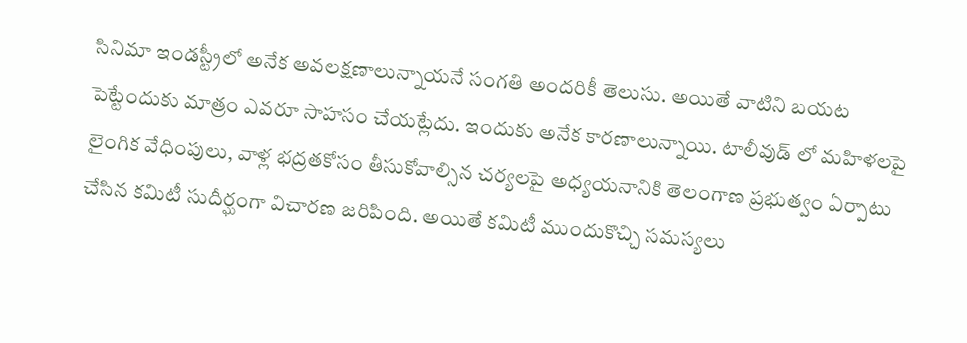సినిమా ఇండస్ట్రీలో అనేక అవలక్షణాలున్నాయనే సంగతి అందరికీ తెలుసు. అయితే వాటిని బయట పెట్టేందుకు మాత్రం ఎవరూ సాహసం చేయట్లేదు. ఇందుకు అనేక కారణాలున్నాయి. టాలీవుడ్ లో మహిళలపై లైంగిక వేధింపులు, వాళ్ల భద్రతకోసం తీసుకోవాల్సిన చర్యలపై అధ్యయనానికి తెలంగాణ ప్రభుత్వం ఏర్పాటు చేసిన కమిటీ సుదీర్ఘంగా విచారణ జరిపింది. అయితే కమిటీ ముందుకొచ్చి సమస్యలు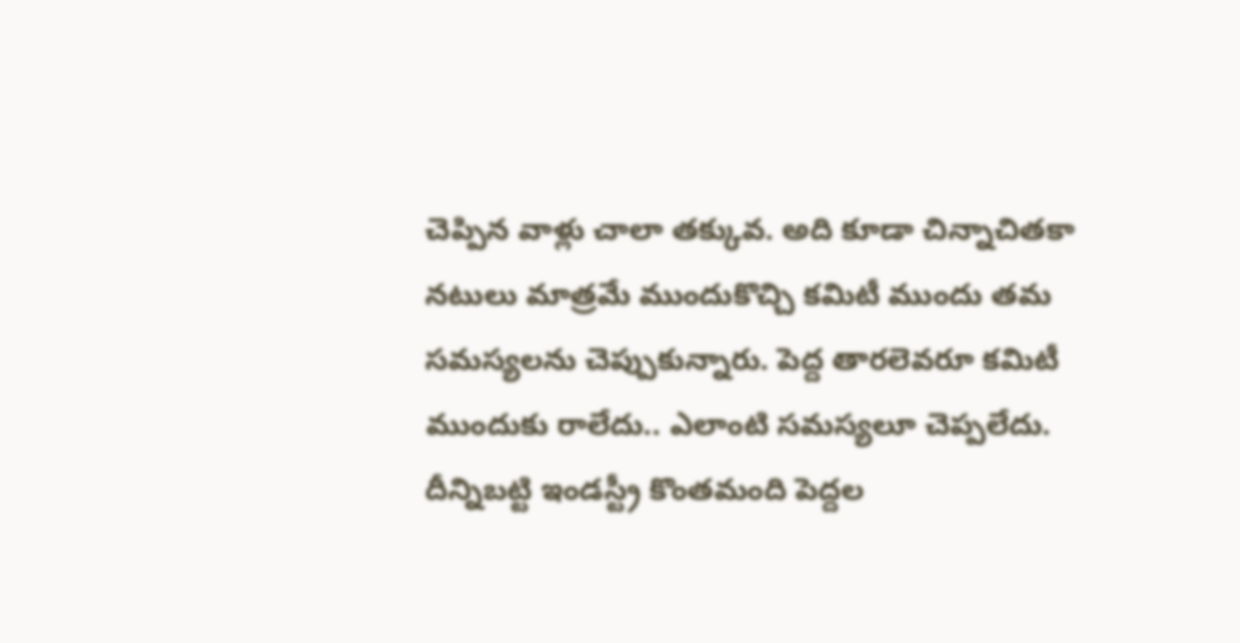చెప్పిన వాళ్లు చాలా తక్కువ. అది కూడా చిన్నాచితకా నటులు మాత్రమే ముందుకొచ్చి కమిటీ ముందు తమ సమస్యలను చెప్పుకున్నారు. పెద్ద తారలెవరూ కమిటీ ముందుకు రాలేదు.. ఎలాంటి సమస్యలూ చెప్పలేదు. దీన్నిబట్టి ఇండస్ట్రీ కొంతమంది పెద్దల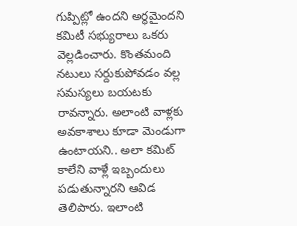గుప్పిట్లో ఉందని అర్థమైందని కమిటీ సభ్యురాలు ఒకరు వెల్లడించారు. కొంతమంది నటులు సర్దుకుపోవడం వల్ల సమస్యలు బయటకు రావన్నారు. అలాంటి వాళ్లకు అవకాశాలు కూడా మెండుగా ఉంటాయని.. అలా కమిట్ కాలేని వాళ్లే ఇబ్బందులు పడుతున్నారని ఆవిడ తెలిపారు. ఇలాంటి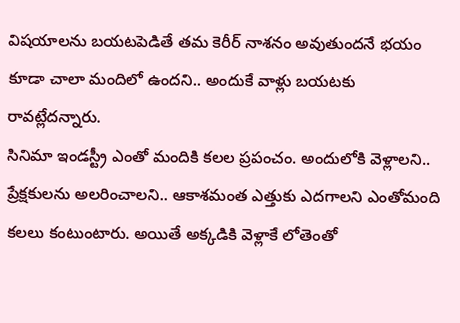విషయాలను బయటపెడితే తమ కెరీర్ నాశనం అవుతుందనే భయం కూడా చాలా మందిలో ఉందని.. అందుకే వాళ్లు బయటకు రావట్లేదన్నారు.
సినిమా ఇండస్ట్రీ ఎంతో మందికి కలల ప్రపంచం. అందులోకి వెళ్లాలని.. ప్రేక్షకులను అలరించాలని.. ఆకాశమంత ఎత్తుకు ఎదగాలని ఎంతోమంది కలలు కంటుంటారు. అయితే అక్కడికి వెళ్లాకే లోతెంతో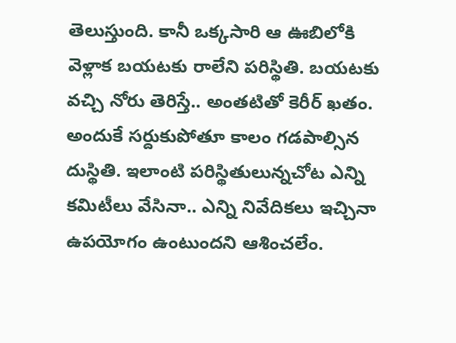తెలుస్తుంది. కానీ ఒక్కసారి ఆ ఊబిలోకి వెళ్లాక బయటకు రాలేని పరిస్థితి. బయటకు వచ్చి నోరు తెరిస్తే.. అంతటితో కెరీర్ ఖతం. అందుకే సర్దుకుపోతూ కాలం గడపాల్సిన దుస్థితి. ఇలాంటి పరిస్థితులున్నచోట ఎన్ని కమిటీలు వేసినా.. ఎన్ని నివేదికలు ఇచ్చినా ఉపయోగం ఉంటుందని ఆశించలేం.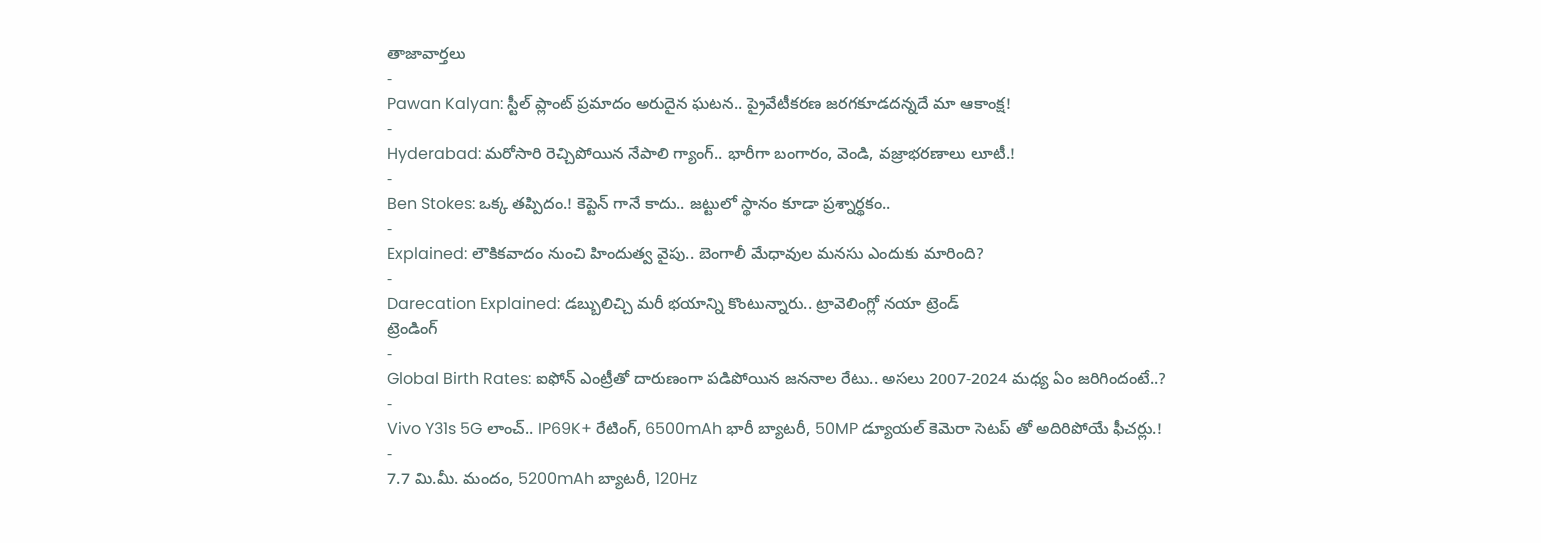తాజావార్తలు
-
Pawan Kalyan: స్టీల్ ప్లాంట్ ప్రమాదం అరుదైన ఘటన.. ప్రైవేటీకరణ జరగకూడదన్నదే మా ఆకాంక్ష!
-
Hyderabad: మరోసారి రెచ్చిపోయిన నేపాలి గ్యాంగ్.. భారీగా బంగారం, వెండి, వజ్రాభరణాలు లూటీ.!
-
Ben Stokes: ఒక్క తప్పిదం.! కెప్టెన్ గానే కాదు.. జట్టులో స్థానం కూడా ప్రశ్నార్థకం..
-
Explained: లౌకికవాదం నుంచి హిందుత్వ వైపు.. బెంగాలీ మేధావుల మనసు ఎందుకు మారింది?
-
Darecation Explained: డబ్బులిచ్చి మరీ భయాన్ని కొంటున్నారు.. ట్రావెలింగ్లో నయా ట్రెండ్
ట్రెండింగ్
-
Global Birth Rates: ఐఫోన్ ఎంట్రీతో దారుణంగా పడిపోయిన జననాల రేటు.. అసలు 2007-2024 మధ్య ఏం జరిగిందంటే..?
-
Vivo Y31s 5G లాంచ్.. IP69K+ రేటింగ్, 6500mAh భారీ బ్యాటరీ, 50MP డ్యూయల్ కెమెరా సెటప్ తో అదిరిపోయే ఫీచర్లు.!
-
7.7 మి.మీ. మందం, 5200mAh బ్యాటరీ, 120Hz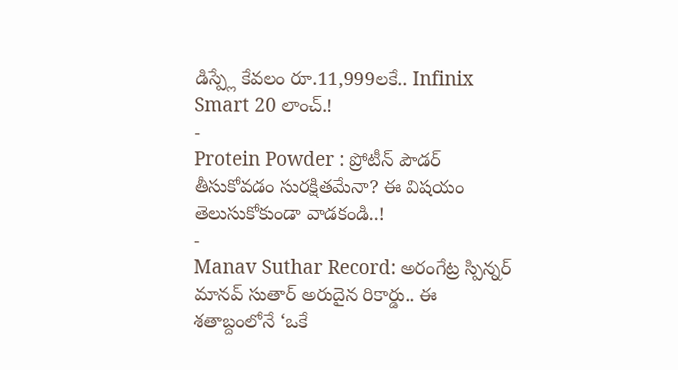డిస్ప్లే కేవలం రూ.11,999లకే.. Infinix Smart 20 లాంచ్.!
-
Protein Powder : ప్రోటీన్ పౌడర్ తీసుకోవడం సురక్షితమేనా? ఈ విషయం తెలుసుకోకుండా వాడకండి..!
-
Manav Suthar Record: అరంగేట్ర స్పిన్నర్ మానవ్ సుతార్ అరుదైన రికార్డు.. ఈ శతాబ్దంలోనే ‘ఒకే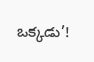ఒక్కడు’!